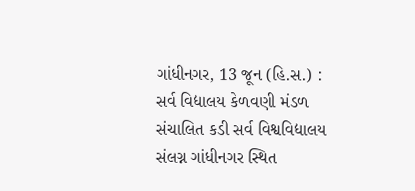ગાંધીનગર, 13 જૂન (હિ.સ.) : સર્વ વિદ્યાલય કેળવણી મંડળ સંચાલિત કડી સર્વ વિશ્વવિદ્યાલય સંલગ્ન ગાંધીનગર સ્થિત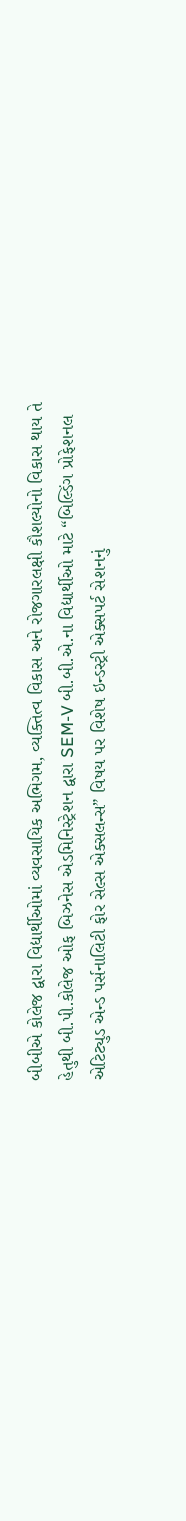બીબીએ કોલેજ દ્વારા વિદ્યાર્થીઓમાં વ્યવસાયિક અભિગમ, વ્યક્તિત્વ વિકાસ અને રોજગારલક્ષી કૌશલ્યોનો વિકાસ થાય તે હેતુથી બી.પી.કોલેજ ઓફ બિઝનેસ એડમિનિસ્ટ્રેશન દ્વારા SEM-V બી.બી.એ.ના વિદ્યાર્થીઓ માટે “બિલ્ડિંગ પ્રોફેશનલ એટિટ્યુડ એન્ડ પર્સનાલિટી ફોર સેલ્સ એક્સલન્સ” વિષય પર વિશેષ ઇન્ડસ્ટ્રી એક્સપર્ટ સેશનનું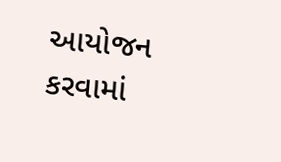આયોજન કરવામાં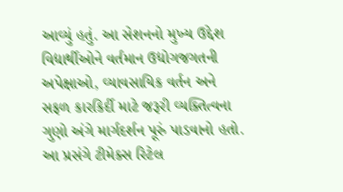આવ્યું હતું. આ સેશનનો મુખ્ય ઉદ્દેશ વિદ્યાર્થીઓને વર્તમાન ઉદ્યોગજગતની અપેક્ષાઓ, વ્યાવસાયિક વર્તન અને સફળ કારકિર્દી માટે જરૂરી વ્યક્તિત્વના ગુણો અંગે માર્ગદર્શન પૂરું પાડવાનો હતો. આ પ્રસંગે ટીમેક્સ રિટેલ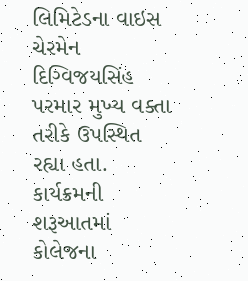લિમિટેડના વાઇસ ચેરમેન દિગ્વિજયસિંહ પરમાર મુખ્ય વક્તા તરીકે ઉપસ્થિત રહ્યા હતા.
કાર્યક્રમની શરૂઆતમાં કોલેજના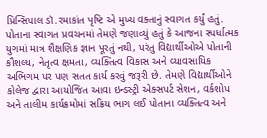પ્રિન્સિપાલ ડૉ.રમાકાંત પૃષ્ટિ એ મુખ્ય વક્તાનું સ્વાગત કર્યું હતું. પોતાના સ્વાગત પ્રવચનમાં તેમણે જણાવ્યું હતું કે આજના સ્પર્ધાત્મક યુગમાં માત્ર શૈક્ષણિક જ્ઞાન પૂરતું નથી, પરંતુ વિદ્યાર્થીઓએ પોતાની કૌશલ્ય, નેતૃત્વ ક્ષમતા, વ્યક્તિત્વ વિકાસ અને વ્યાવસાયિક અભિગમ પર પણ સતત કાર્ય કરવું જરૂરી છે. તેમણે વિદ્યાર્થીઓને કોલેજ દ્વારા આયોજિત આવા ઇન્ડસ્ટ્રી એક્સપર્ટ સેશન, વર્કશોપ અને તાલીમ કાર્યક્રમોમાં સક્રિય ભાગ લઈ પોતાના વ્યક્તિત્વ અને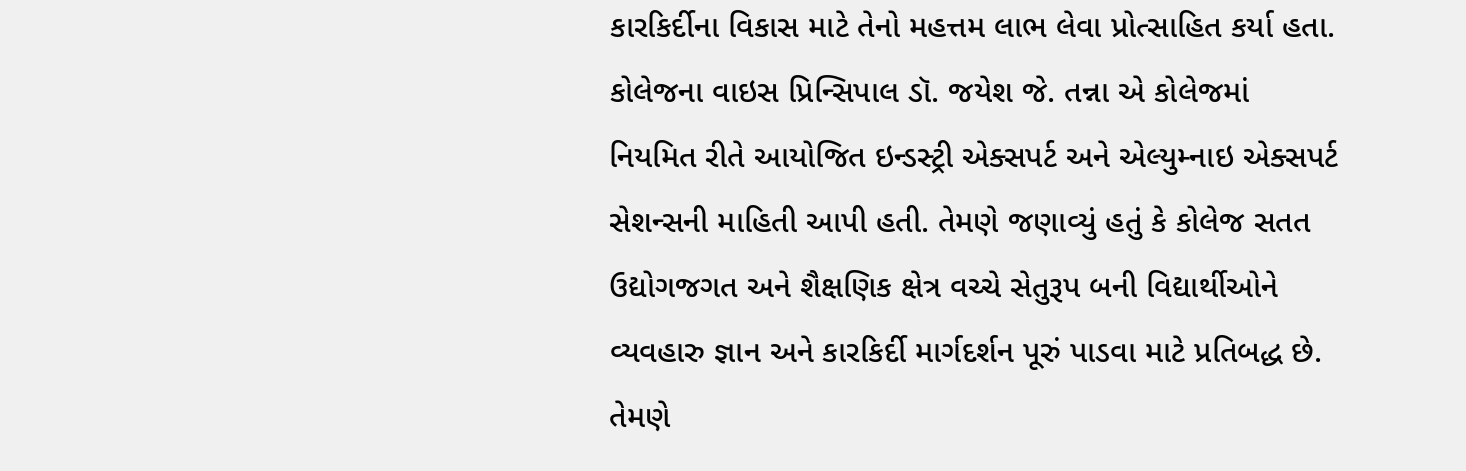કારકિર્દીના વિકાસ માટે તેનો મહત્તમ લાભ લેવા પ્રોત્સાહિત કર્યા હતા. કોલેજના વાઇસ પ્રિન્સિપાલ ડૉ. જયેશ જે. તન્ના એ કોલેજમાં નિયમિત રીતે આયોજિત ઇન્ડસ્ટ્રી એક્સપર્ટ અને એલ્યુમ્નાઇ એક્સપર્ટ સેશન્સની માહિતી આપી હતી. તેમણે જણાવ્યું હતું કે કોલેજ સતત ઉદ્યોગજગત અને શૈક્ષણિક ક્ષેત્ર વચ્ચે સેતુરૂપ બની વિદ્યાર્થીઓને વ્યવહારુ જ્ઞાન અને કારકિર્દી માર્ગદર્શન પૂરું પાડવા માટે પ્રતિબદ્ધ છે. તેમણે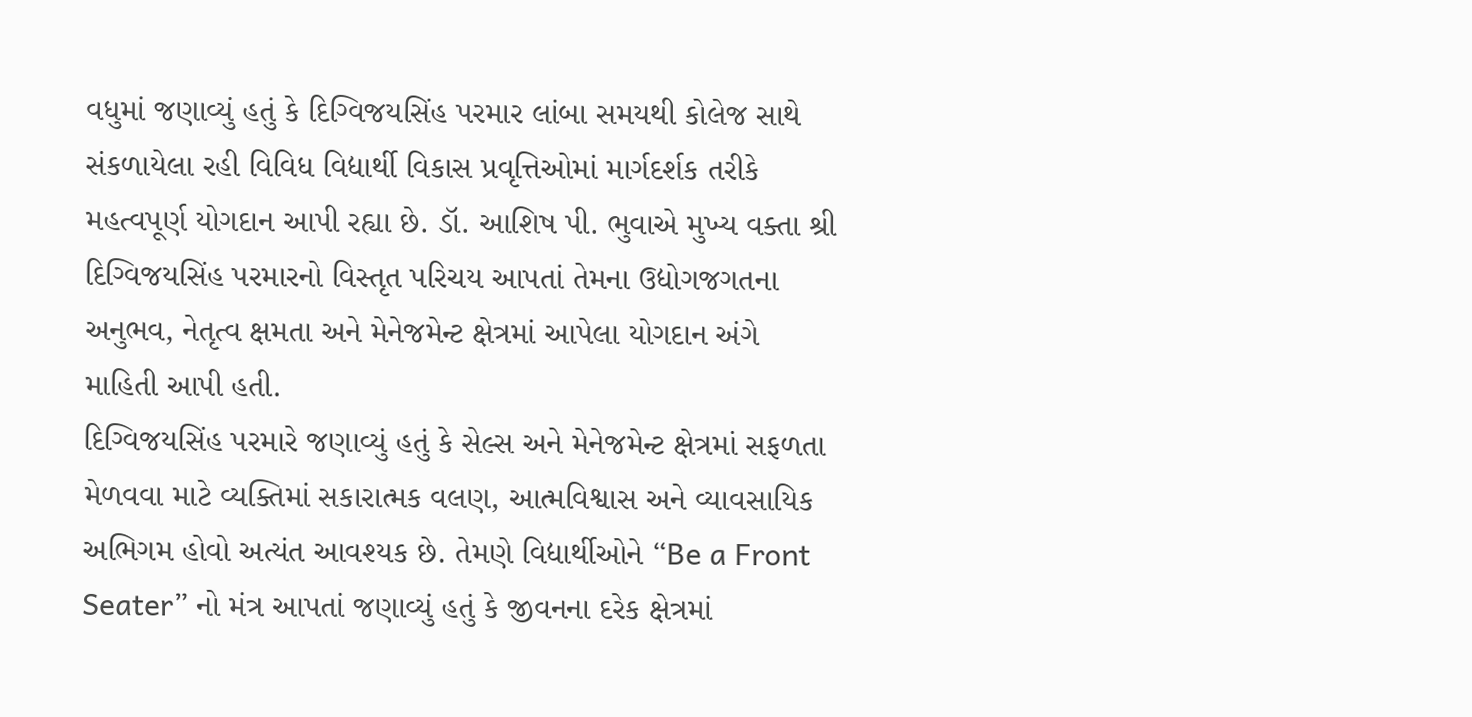વધુમાં જણાવ્યું હતું કે દિગ્વિજયસિંહ પરમાર લાંબા સમયથી કોલેજ સાથે સંકળાયેલા રહી વિવિધ વિદ્યાર્થી વિકાસ પ્રવૃત્તિઓમાં માર્ગદર્શક તરીકે મહત્વપૂર્ણ યોગદાન આપી રહ્યા છે. ડૉ. આશિષ પી. ભુવાએ મુખ્ય વક્તા શ્રી દિગ્વિજયસિંહ પરમારનો વિસ્તૃત પરિચય આપતાં તેમના ઉદ્યોગજગતના અનુભવ, નેતૃત્વ ક્ષમતા અને મેનેજમેન્ટ ક્ષેત્રમાં આપેલા યોગદાન અંગે માહિતી આપી હતી.
દિગ્વિજયસિંહ પરમારે જણાવ્યું હતું કે સેલ્સ અને મેનેજમેન્ટ ક્ષેત્રમાં સફળતા મેળવવા માટે વ્યક્તિમાં સકારાત્મક વલણ, આત્મવિશ્વાસ અને વ્યાવસાયિક અભિગમ હોવો અત્યંત આવશ્યક છે. તેમણે વિદ્યાર્થીઓને “Be a Front Seater” નો મંત્ર આપતાં જણાવ્યું હતું કે જીવનના દરેક ક્ષેત્રમાં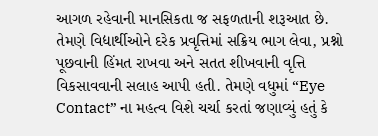આગળ રહેવાની માનસિકતા જ સફળતાની શરૂઆત છે. તેમણે વિદ્યાર્થીઓને દરેક પ્રવૃત્તિમાં સક્રિય ભાગ લેવા, પ્રશ્નો પૂછવાની હિંમત રાખવા અને સતત શીખવાની વૃત્તિ વિકસાવવાની સલાહ આપી હતી. તેમણે વધુમાં “Eye Contact” ના મહત્વ વિશે ચર્ચા કરતાં જણાવ્યું હતું કે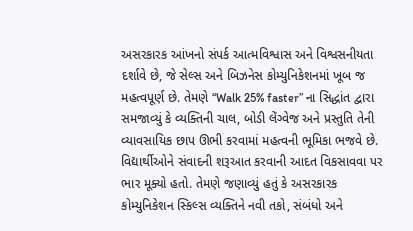અસરકારક આંખનો સંપર્ક આત્મવિશ્વાસ અને વિશ્વસનીયતા દર્શાવે છે, જે સેલ્સ અને બિઝનેસ કોમ્યુનિકેશનમાં ખૂબ જ મહત્વપૂર્ણ છે. તેમણે “Walk 25% faster” ના સિદ્ધાંત દ્વારા સમજાવ્યું કે વ્યક્તિની ચાલ, બોડી લેંગ્વેજ અને પ્રસ્તુતિ તેની વ્યાવસાયિક છાપ ઊભી કરવામાં મહત્વની ભૂમિકા ભજવે છે. વિદ્યાર્થીઓને સંવાદની શરૂઆત કરવાની આદત વિકસાવવા પર ભાર મૂક્યો હતો. તેમણે જણાવ્યું હતું કે અસરકારક કોમ્યુનિકેશન સ્કિલ્સ વ્યક્તિને નવી તકો, સંબંધો અને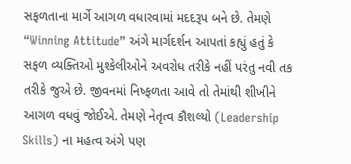સફળતાના માર્ગે આગળ વધારવામાં મદદરૂપ બને છે. તેમણે “Winning Attitude” અંગે માર્ગદર્શન આપતાં કહ્યું હતું કે સફળ વ્યક્તિઓ મુશ્કેલીઓને અવરોધ તરીકે નહીં પરંતુ નવી તક તરીકે જુએ છે. જીવનમાં નિષ્ફળતા આવે તો તેમાંથી શીખીને આગળ વધવું જોઈએ. તેમણે નેતૃત્વ કૌશલ્યો (Leadership Skills) ના મહત્વ અંગે પણ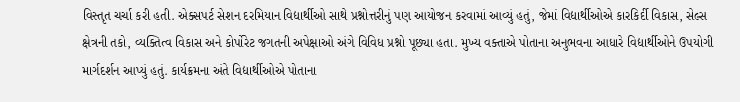વિસ્તૃત ચર્ચા કરી હતી. એક્સપર્ટ સેશન દરમિયાન વિદ્યાર્થીઓ સાથે પ્રશ્નોત્તરીનું પણ આયોજન કરવામાં આવ્યું હતું, જેમાં વિદ્યાર્થીઓએ કારકિર્દી વિકાસ, સેલ્સ ક્ષેત્રની તકો, વ્યક્તિત્વ વિકાસ અને કોર્પોરેટ જગતની અપેક્ષાઓ અંગે વિવિધ પ્રશ્નો પૂછ્યા હતા. મુખ્ય વક્તાએ પોતાના અનુભવના આધારે વિદ્યાર્થીઓને ઉપયોગી માર્ગદર્શન આપ્યું હતું. કાર્યક્રમના અંતે વિદ્યાર્થીઓએ પોતાના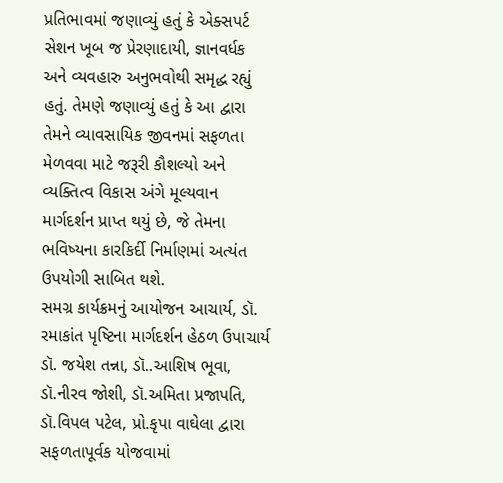પ્રતિભાવમાં જણાવ્યું હતું કે એક્સપર્ટ સેશન ખૂબ જ પ્રેરણાદાયી, જ્ઞાનવર્ધક અને વ્યવહારુ અનુભવોથી સમૃદ્ધ રહ્યું હતું. તેમણે જણાવ્યું હતું કે આ દ્વારા તેમને વ્યાવસાયિક જીવનમાં સફળતા મેળવવા માટે જરૂરી કૌશલ્યો અને વ્યક્તિત્વ વિકાસ અંગે મૂલ્યવાન માર્ગદર્શન પ્રાપ્ત થયું છે, જે તેમના ભવિષ્યના કારકિર્દી નિર્માણમાં અત્યંત ઉપયોગી સાબિત થશે.
સમગ્ર કાર્યક્રમનું આયોજન આચાર્ય, ડૉ. રમાકાંત પૃષ્ટિના માર્ગદર્શન હેઠળ ઉપાચાર્ય ડૉ. જયેશ તન્ના, ડૉ..આશિષ ભૂવા, ડૉ.નીરવ જોશી, ડૉ.અમિતા પ્રજાપતિ, ડૉ.વિપલ પટેલ, પ્રો.કૃપા વાઘેલા દ્વારા સફળતાપૂર્વક યોજવામાં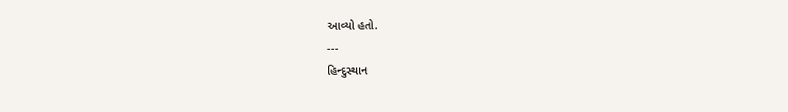આવ્યો હતો.
---
હિન્દુસ્થાન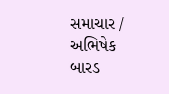સમાચાર / અભિષેક બારડ